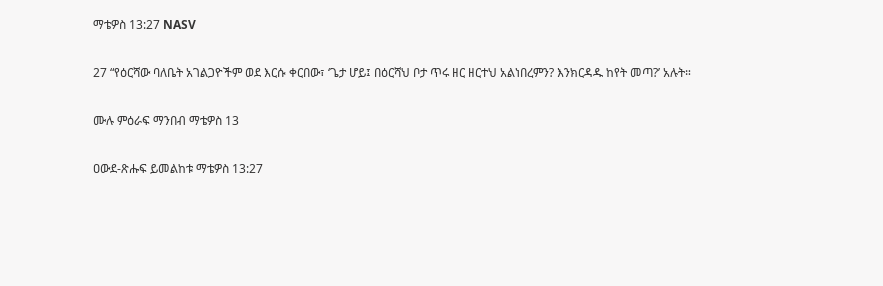ማቴዎስ 13:27 NASV

27 “የዕርሻው ባለቤት አገልጋዮችም ወደ እርሱ ቀርበው፣ ‘ጌታ ሆይ፤ በዕርሻህ ቦታ ጥሩ ዘር ዘርተህ አልነበረምን? እንክርዳዱ ከየት መጣ?’ አሉት።

ሙሉ ምዕራፍ ማንበብ ማቴዎስ 13

ዐውደ-ጽሑፍ ይመልከቱ ማቴዎስ 13:27